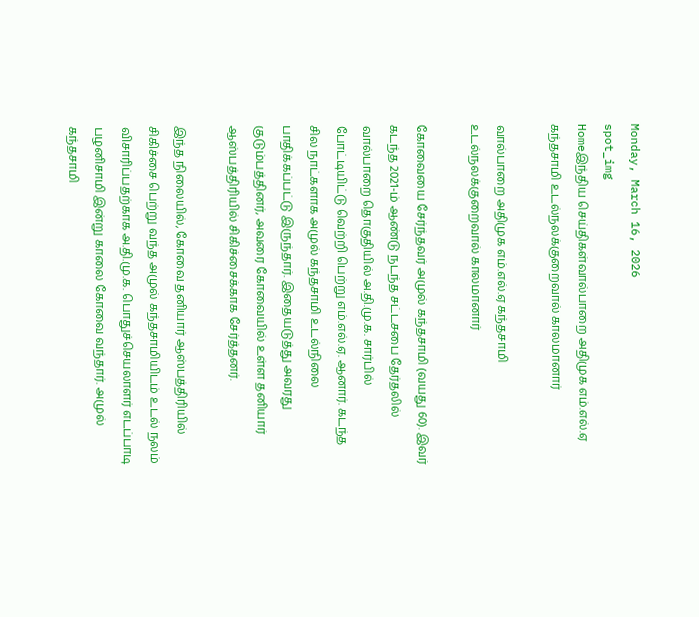Monday, March 16, 2026
spot_img
Homeஇந்திய செய்திகள்வால்பாறை அதிமுக எம்.எல்.ஏ கந்தசாமி உடல்நலக்குறைவால் காலமானார்

வால்பாறை அதிமுக எம்.எல்.ஏ கந்தசாமி உடல்நலக்குறைவால் காலமானார்

கோவையை சேர்ந்தவர் அமுல் கந்தசாமி (வயது 60). இவர் கடந்த 2021-ம் ஆண்டு நடந்த சட்டசபை தேர்தலில் வால்பாறை தொகுதியில் அ.தி.மு.க. சார்பில் போட்டியிட்டு வெற்றி பெற்று எம்.எல்.ஏ. ஆனார். கடந்த சில நாட்களாக அமுல் கந்தசாமி உடல்நிலை பாதிக்கப்பட்டு இருந்தார். இதையடுத்து அவரது குடும்பத்தினர், அவரை கோவையில் உள்ள தனியார் ஆஸ்பத்திரியில் சிகிச்சைக்காக சேர்த்தனர்.

இந்த நிலையில், கோவை தனியார் ஆஸ்பத்திரியில் சிகிச்சை பெற்று வந்த அமுல் கந்தசாமியிடம் உடல் நலம் விசாரிப்பதற்காக அ.தி.மு.க. பொதுச்செயலாளர் எடப்பாடி பழனிசாமி இன்று காலை கோவை வந்தார். அமுல் கந்தசாமி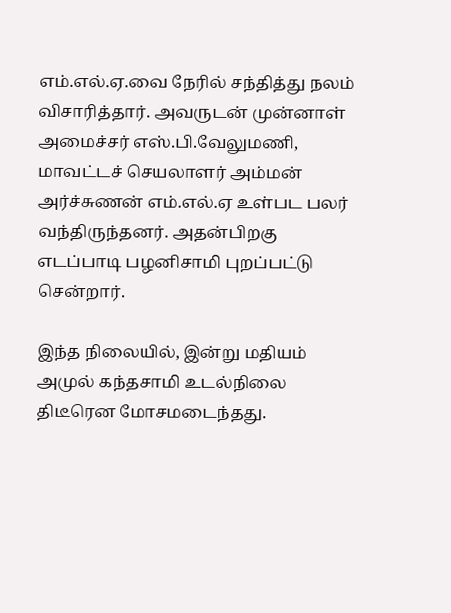எம்.எல்.ஏ.வை நேரில் சந்தித்து நலம் விசாரித்தார். அவருடன் முன்னாள் அமைச்சர் எஸ்.பி.வேலுமணி, மாவட்டச் செயலாளர் அம்மன் அர்ச்சுணன் எம்.எல்.ஏ உள்பட பலர் வந்திருந்தனர். அதன்பிறகு எடப்பாடி பழனிசாமி புறப்பட்டு சென்றார்.

இந்த நிலையில், இன்று மதியம் அமுல் கந்தசாமி உடல்நிலை திடீரென மோசமடைந்தது.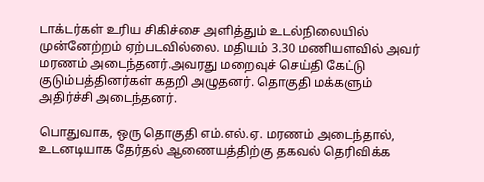டாக்டர்கள் உரிய சிகிச்சை அளித்தும் உடல்நிலையில் முன்னேற்றம் ஏற்படவில்லை. மதியம் 3.30 மணியளவில் அவர் மரணம் அடைந்தனர்.அவரது மறைவுச் செய்தி கேட்டு குடும்பத்தினர்கள் கதறி அழுதனர். தொகுதி மக்களும் அதிர்ச்சி அடைந்தனர்.

பொதுவாக, ஒரு தொகுதி எம்.எல்.ஏ. மரணம் அடைந்தால், உடனடியாக தேர்தல் ஆணையத்திற்கு தகவல் தெரிவிக்க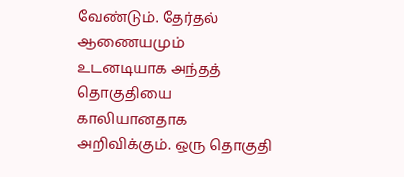வேண்டும். தேர்தல் ஆணையமும் உடனடியாக அந்தத் தொகுதியை காலியானதாக அறிவிக்கும். ஒரு தொகுதி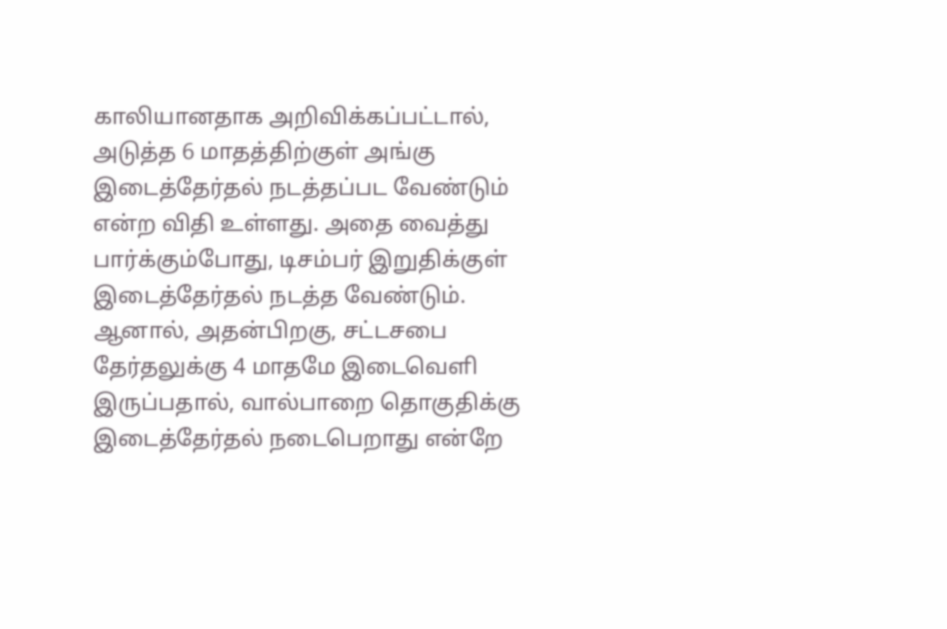காலியானதாக அறிவிக்கப்பட்டால், அடுத்த 6 மாதத்திற்குள் அங்கு இடைத்தேர்தல் நடத்தப்பட வேண்டும் என்ற விதி உள்ளது. அதை வைத்து பார்க்கும்போது, டிசம்பர் இறுதிக்குள் இடைத்தேர்தல் நடத்த வேண்டும். ஆனால், அதன்பிறகு, சட்டசபை தேர்தலுக்கு 4 மாதமே இடைவெளி இருப்பதால், வால்பாறை தொகுதிக்கு இடைத்தேர்தல் நடைபெறாது என்றே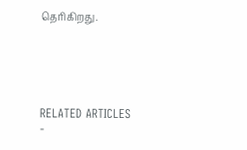தெரிகிறது.





RELATED ARTICLES
-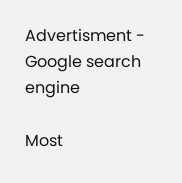Advertisment -
Google search engine

Most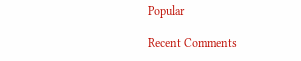Popular

Recent Comments